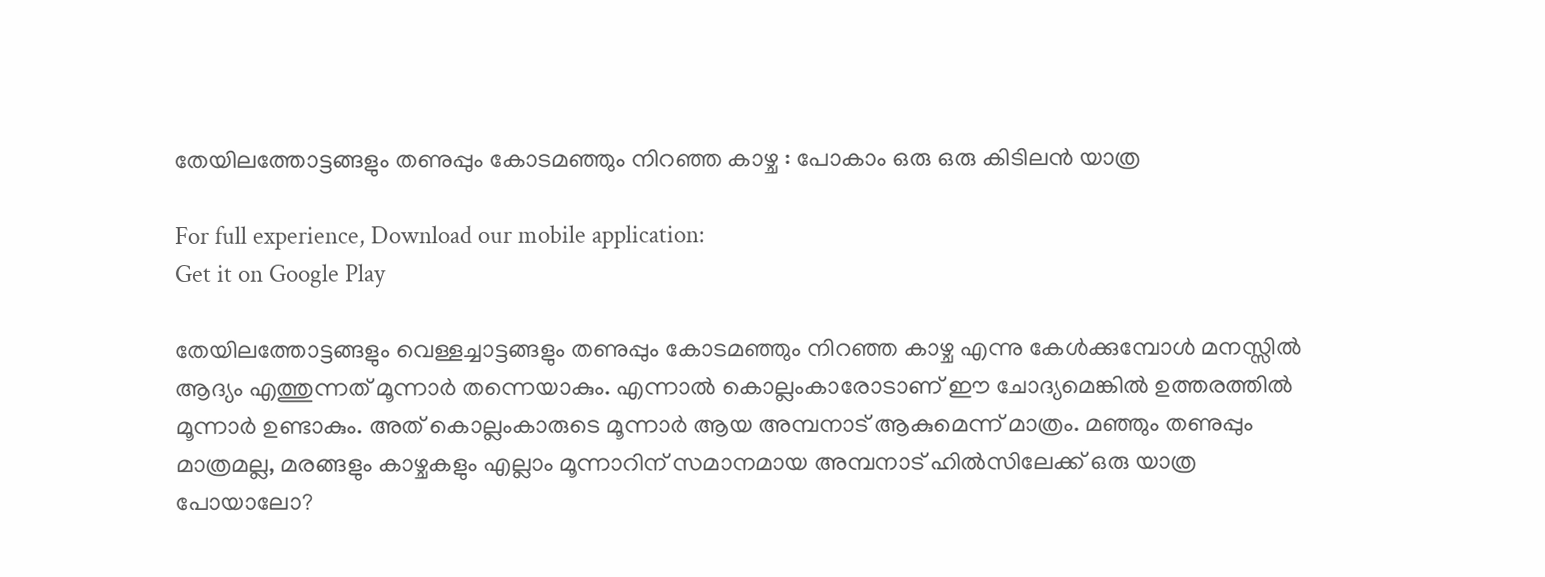തേയിലത്തോട്ടങ്ങളും തണുപ്പും കോടമഞ്ഞും നിറഞ്ഞ കാഴ്ച : പോകാം ഒരു ഒരു കിടിലൻ യാത്ര

For full experience, Download our mobile application:
Get it on Google Play

തേയിലത്തോട്ടങ്ങളും വെള്ളച്ചാട്ടങ്ങളും തണുപ്പും കോടമഞ്ഞും നിറഞ്ഞ കാഴ്ച എന്നു കേൾക്കുമ്പോൾ മനസ്സിൽ ആദ്യം എത്തുന്നത് മൂന്നാർ തന്നെയാകും. എന്നാൽ കൊല്ലംകാരോടാണ് ഈ ചോദ്യമെങ്കിൽ ഉത്തരത്തിൽ മൂന്നാർ ഉണ്ടാകും. അത് കൊല്ലംകാരുടെ മൂന്നാർ ആയ അമ്പനാട് ആകുമെന്ന് മാത്രം. മഞ്ഞും തണുപ്പും മാത്രമല്ല, മരങ്ങളും കാഴ്ചകളും എല്ലാം മൂന്നാറിന് സമാനമായ അമ്പനാട് ഹിൽസിലേക്ക് ഒരു യാത്ര പോയാലോ?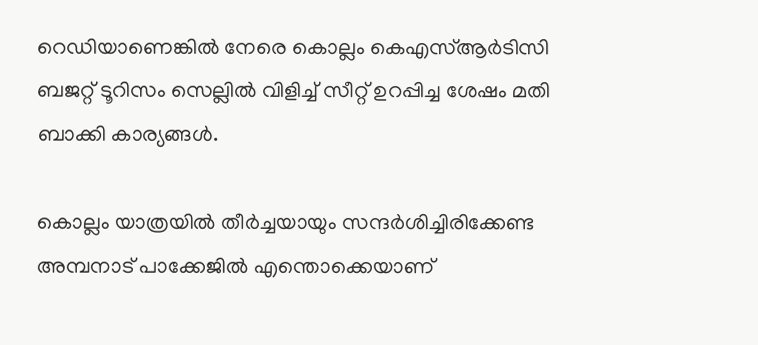റെഡിയാണെങ്കിൽ നേരെ കൊല്ലം കെഎസ്ആര്‍ടിസി ബജറ്റ് ടൂറിസം സെല്ലിൽ വിളിച്ച് സീറ്റ് ഉറപ്പിച്ച ശേഷം മതി ബാക്കി കാര്യങ്ങൾ.

കൊല്ലം യാത്രയിൽ തീർച്ചയായും സന്ദർശിച്ചിരിക്കേണ്ട അമ്പനാട് പാക്കേജിൽ എന്തൊക്കെയാണ്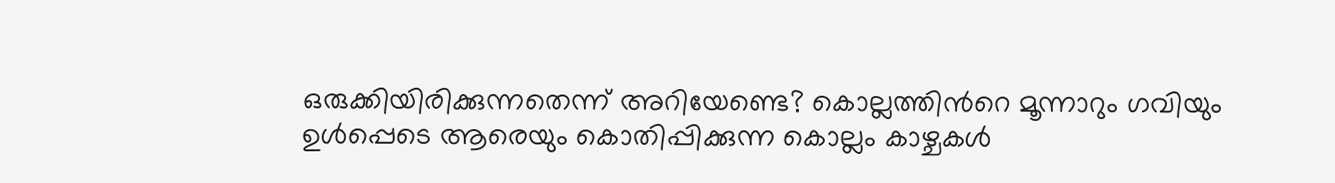ഒരുക്കിയിരിക്കുന്നതെന്ന് അറിയേണ്ടെ? കൊല്ലത്തിന്‍റെ മൂന്നാറും ഗവിയും ഉൾപ്പെടെ ആരെയും കൊതിപ്പിക്കുന്ന കൊല്ലം കാഴ്ചകൾ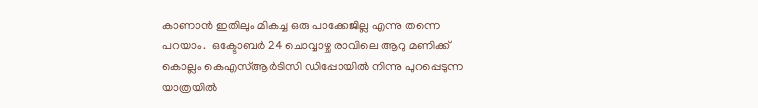കാണാൻ ഇതിലും മികച്ച ഒരു പാക്കേജില്ല എന്നു തന്നെ പറയാം.  ഒക്ടോബർ 24 ചൊവ്വാഴ്ച രാവിലെ ആറു മണിക്ക് കൊല്ലം കെഎസ്ആർടിസി ഡിപ്പോയില്‍ നിന്നു പുറപ്പെടുന്ന യാത്രയിൽ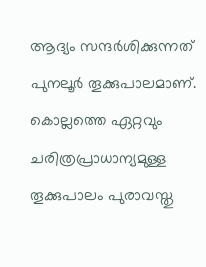ആദ്യം സന്ദർശിക്കുന്നത് പുനലൂർ തൂക്കുപാലമാണ്. കൊല്ലത്തെ ഏറ്റവും ചരിത്രപ്രാധാന്യമുള്ള തൂക്കുപാലം പുരാവസ്തു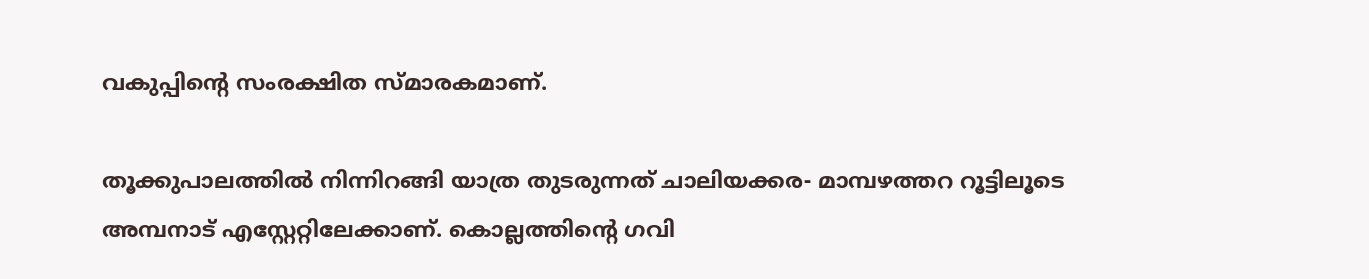വകുപ്പിന്റെ സംരക്ഷിത സ്മാരകമാണ്.

തൂക്കുപാലത്തിൽ നിന്നിറങ്ങി യാത്ര തുടരുന്നത് ചാലിയക്കര- മാമ്പഴത്തറ റൂട്ടിലൂടെ അമ്പനാട് എസ്റ്റേറ്റിലേക്കാണ്. കൊല്ലത്തിന്റെ ഗവി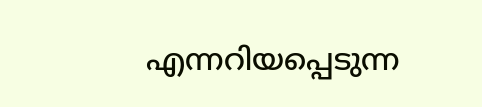എന്നറിയപ്പെടുന്ന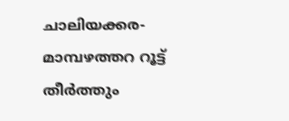ചാലിയക്കര- മാമ്പഴത്തറ റൂട്ട് തീർത്തും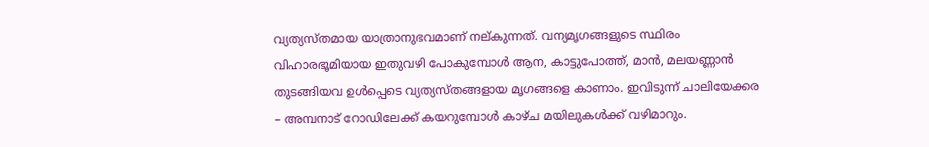വ്യത്യസ്തമായ യാത്രാനുഭവമാണ് നല്കുന്നത്. വന്യമൃഗങ്ങളുടെ സ്ഥിരം വിഹാരഭൂമിയായ ഇതുവഴി പോകുമ്പോൾ ആന, കാട്ടുപോത്ത്, മാൻ, മലയണ്ണാൻ തുടങ്ങിയവ ഉൾപ്പെടെ വ്യത്യസ്തങ്ങളായ മൃഗങ്ങളെ കാണാം. ഇവിടുന്ന് ചാലിയേക്കര – അമ്പനാട് റോഡിലേക്ക് കയറുമ്പോൾ കാഴ്ച മയിലുകൾക്ക് വഴിമാറും.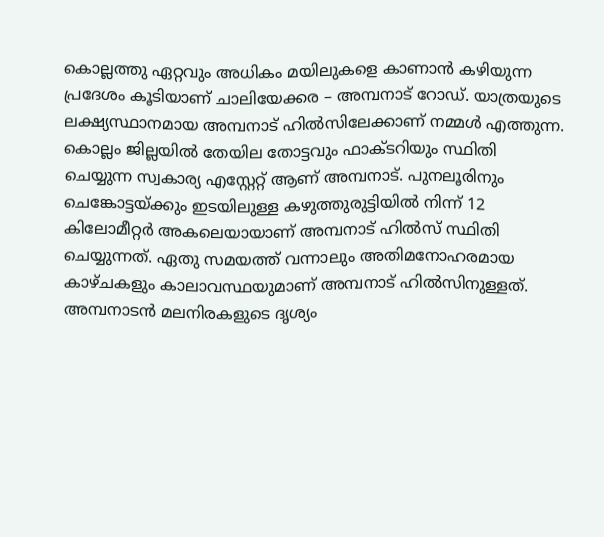കൊല്ലത്തു ഏറ്റവും അധികം മയിലുകളെ കാണാൻ കഴിയുന്ന പ്രദേശം കൂടിയാണ് ചാലിയേക്കര – അമ്പനാട് റോഡ്. യാത്രയുടെ ലക്ഷ്യസ്ഥാനമായ അമ്പനാട് ഹിൽസിലേക്കാണ് നമ്മള്‍ എത്തുന്ന. കൊല്ലം ജില്ലയിൽ തേയില തോട്ടവും ഫാക്ടറിയും സ്ഥിതി ചെയ്യുന്ന സ്വകാര്യ എസ്റ്റേറ്റ് ആണ് അമ്പനാട്. പുനലൂരിനും ചെങ്കോട്ടയ്ക്കും ഇടയിലുള്ള കഴു‌ത്തു‌രുട്ടിയിൽ നിന്ന് 12 കിലോമീറ്റർ അകലെയായാണ് അമ്പനാട് ഹിൽസ് സ്ഥിതി ചെയ്യുന്നത്. ഏതു സമയത്ത് വന്നാലും അതിമനോഹരമായ കാഴ്ചകളും കാലാവസ്ഥയുമാണ് അമ്പനാട് ഹിൽസിനുള്ളത്. അമ്പനാടൻ മലനിരകളുടെ ദൃശ്യം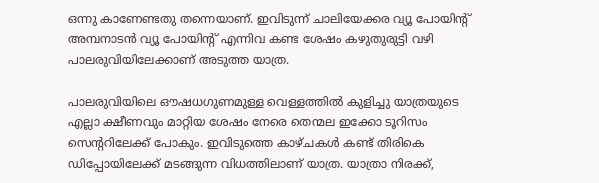ഒന്നു കാണേണ്ടതു തന്നെയാണ്. ഇവിടുന്ന് ചാലിയേക്കര വ്യൂ പോയിന്‍റ് അമ്പനാടൻ വ്യൂ പോയിന്റ് എന്നിവ കണ്ട ശേഷം കഴുതുരുട്ടി വഴി പാലരുവിയിലേക്കാണ് അടുത്ത യാത്ര.

പാലരുവിയിലെ ഔഷധഗുണമുള്ള വെള്ളത്തിൽ കുളിച്ചു യാത്രയുടെ എല്ലാ ക്ഷീണവും മാറ്റിയ ശേഷം നേരെ തെന്മല ഇക്കോ ടൂറിസം സെന്‍ററിലേക്ക് പോകും. ഇവിടുത്തെ കാഴ്ചകൾ കണ്ട് തിരികെ ഡിപ്പോയിലേക്ക് മടങ്ങുന്ന വിധത്തിലാണ് യാത്ര. യാത്രാ നിരക്ക്,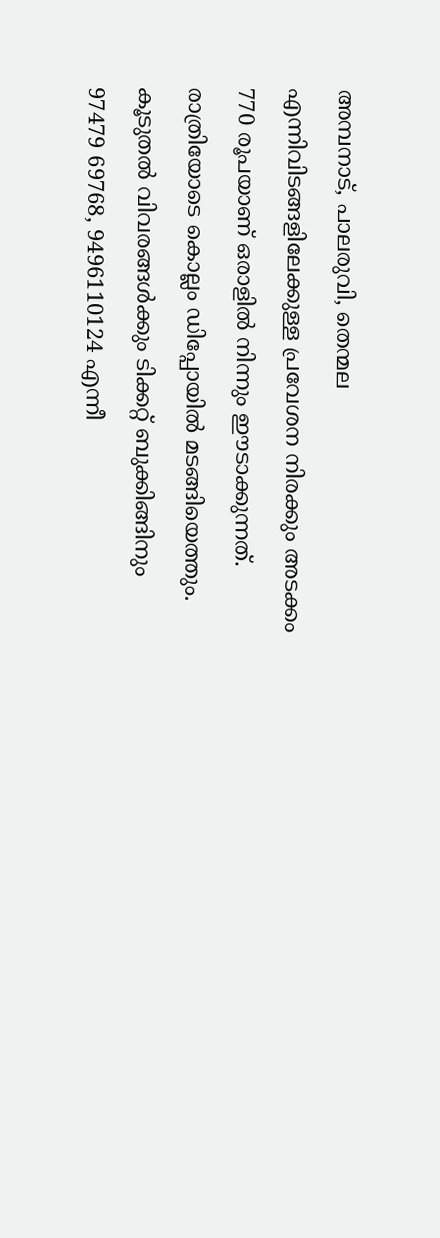അമ്പനാട്, പാലരുവി, തെന്മല എന്നിവിടങ്ങളിലേക്കുള്ള പ്രവേശന നിരക്കും അടക്കം 770 രൂപയാണ് ഒരാളിൽ നിന്നും ഈടാക്കുന്നത്. രാത്രിയോടെ കൊല്ലം ഡിപ്പോയിൽ മടങ്ങിയെത്തും. കൂടുതൽ വിവരങ്ങൾക്കും ടിക്കറ്റ് ബുക്കിങ്ങിനും 97479 69768, 9496110124 എന്നീ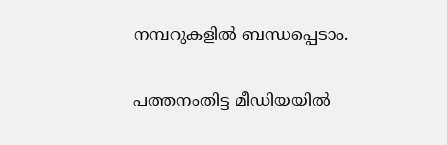നമ്പറുകളില്‍ ബന്ധപ്പെടാം.

പത്തനംതിട്ട മീഡിയയില്‍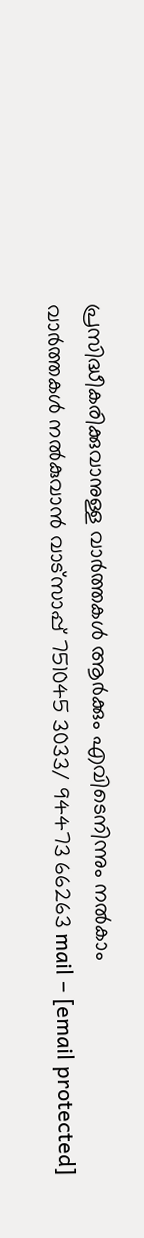പ്രസിദ്ധീകരിക്കുവാനുള്ള വാര്‍ത്തകള്‍ ആര്‍ക്കും എവിടെനിന്നും നല്‍കാം
വാര്‍ത്തകള്‍ നല്‍കുവാന്‍ വാട്സാപ്പ് 751045 3033/ 94473 66263 mail – [email protected]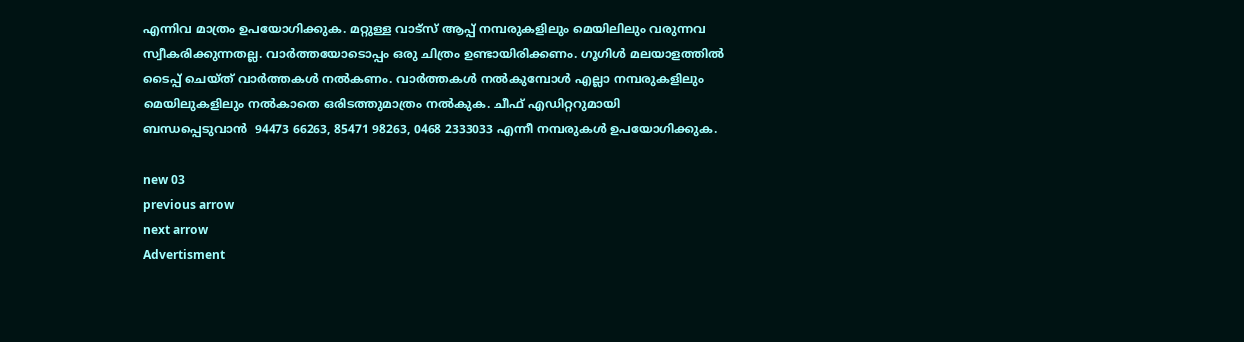എന്നിവ മാത്രം ഉപയോഗിക്കുക. മറ്റുള്ള വാട്സ് ആപ്പ് നമ്പരുകളിലും മെയിലിലും വരുന്നവ സ്വീകരിക്കുന്നതല്ല. വാര്‍ത്തയോടൊപ്പം ഒരു ചിത്രം ഉണ്ടായിരിക്കണം. ഗൂഗിള്‍ മലയാളത്തില്‍ ടൈപ്പ് ചെയ്ത് വാര്‍ത്തകള്‍ നല്‍കണം. വാര്‍ത്തകള്‍ നല്‍കുമ്പോള്‍ എല്ലാ നമ്പരുകളിലും മെയിലുകളിലും നല്‍കാതെ ഒരിടത്തുമാത്രം നല്‍കുക. ചീഫ് എഡിറ്ററുമായി ബന്ധപ്പെടുവാന്‍  94473 66263, 85471 98263, 0468 2333033 എന്നീ നമ്പരുകള്‍ ഉപയോഗിക്കുക.

new 03
previous arrow
next arrow
Advertisment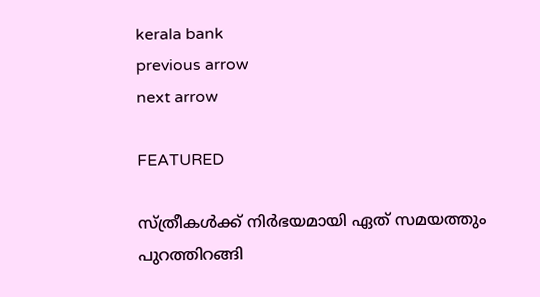kerala bank
previous arrow
next arrow

FEATURED

സ്ത്രീകൾക്ക് നിർഭയമായി ഏത് സമയത്തും പുറത്തിറങ്ങി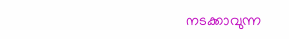നടക്കാവുന്ന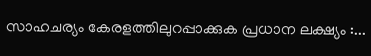സാഹചര്യം കേരളത്തിലുറപ്പാക്കുക പ്രധാന ലക്ഷ്യം :...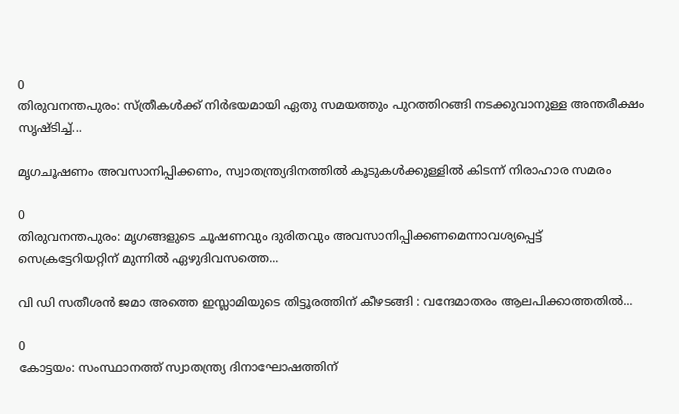0
തിരുവനന്തപുരം: സ്ത്രീകൾക്ക് നിർഭയമായി ഏതു സമയത്തും പുറത്തിറങ്ങി നടക്കുവാനുള്ള അന്തരീക്ഷം സൃഷ്ടിച്ച്...

മൃഗചൂഷണം അവസാനിപ്പിക്കണം, സ്വാതന്ത്ര്യദിനത്തിൽ കൂടുകൾക്കുള്ളിൽ കിടന്ന് നിരാഹാര സമരം

0
തിരുവനന്തപുരം: മൃഗങ്ങളുടെ ചൂഷണവും ദുരിതവും അവസാനിപ്പിക്കണമെന്നാവശ്യപ്പെട്ട് സെക്രട്ടേറിയറ്റിന് മുന്നിൽ ഏഴുദിവസത്തെ...

വി ഡി സതീശന്‍ ജമാ അത്തെ ഇസ്ലാമിയുടെ തിട്ടൂരത്തിന് കീഴടങ്ങി : വന്ദേമാതരം ആലപിക്കാത്തതില്‍...

0
കോട്ടയം: സംസ്ഥാനത്ത് സ്വാതന്ത്ര്യ ദിനാഘോഷത്തിന്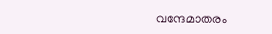വന്ദേമാതരം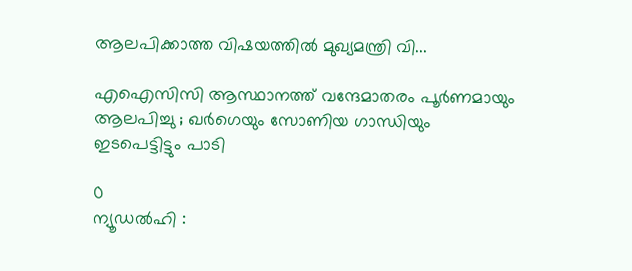ആലപിക്കാത്ത വിഷയത്തില്‍ മുഖ്യമന്ത്രി വി...

എഐസിസി ആസ്ഥാനത്ത് വന്ദേമാതരം പൂർണമായും ആലപിച്ചു ; ഖർഗെയും സോണിയ ഗാന്ധിയും ഇടപെട്ടിട്ടും പാടി

0
ന്യൂഡൽഹി :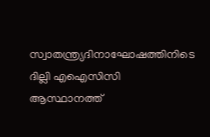സ്വാതന്ത്ര്യദിനാഘോഷത്തിനിടെ ദില്ലി എഐസിസി ആസ്ഥാനത്ത്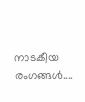നാടകീയ രംഗങ്ങൾ....